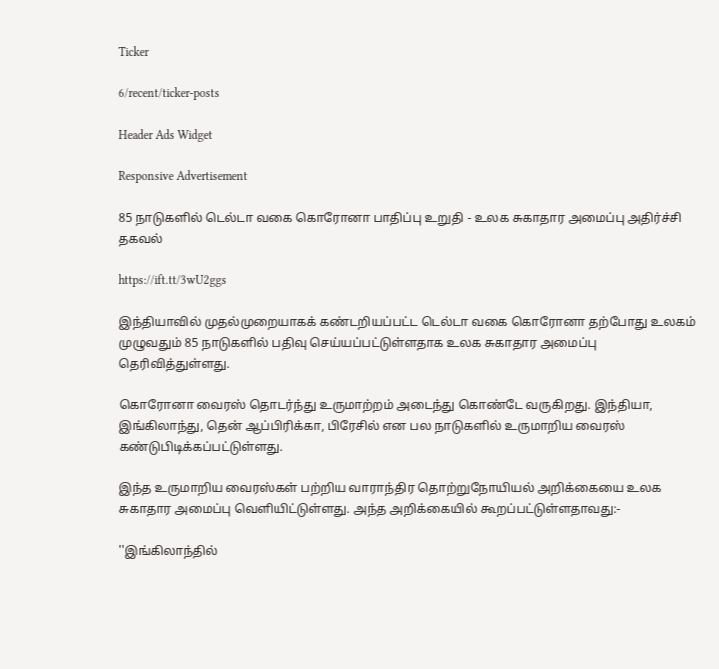Ticker

6/recent/ticker-posts

Header Ads Widget

Responsive Advertisement

85 நாடுகளில் டெல்டா வகை கொரோனா பாதிப்பு உறுதி - உலக சுகாதார அமைப்பு அதிர்ச்சி தகவல்

https://ift.tt/3wU2ggs

இந்தியாவில் முதல்முறையாகக் கண்டறியப்பட்ட டெல்டா வகை கொரோனா தற்போது உலகம் முழுவதும் 85 நாடுகளில் பதிவு செய்யப்பட்டுள்ளதாக உலக சுகாதார அமைப்பு தெரிவித்துள்ளது.

கொரோனா வைரஸ் தொடர்ந்து உருமாற்றம் அடைந்து கொண்டே வருகிறது. இந்தியா, இங்கிலாந்து, தென் ஆப்பிரிக்கா, பிரேசில் என பல நாடுகளில் உருமாறிய வைரஸ் கண்டுபிடிக்கப்பட்டுள்ளது.

இந்த உருமாறிய வைரஸ்கள் பற்றிய வாராந்திர தொற்றுநோயியல் அறிக்கையை உலக சுகாதார அமைப்பு வெளியிட்டுள்ளது. அந்த அறிக்கையில் கூறப்பட்டுள்ளதாவது:-

''இங்கிலாந்தில்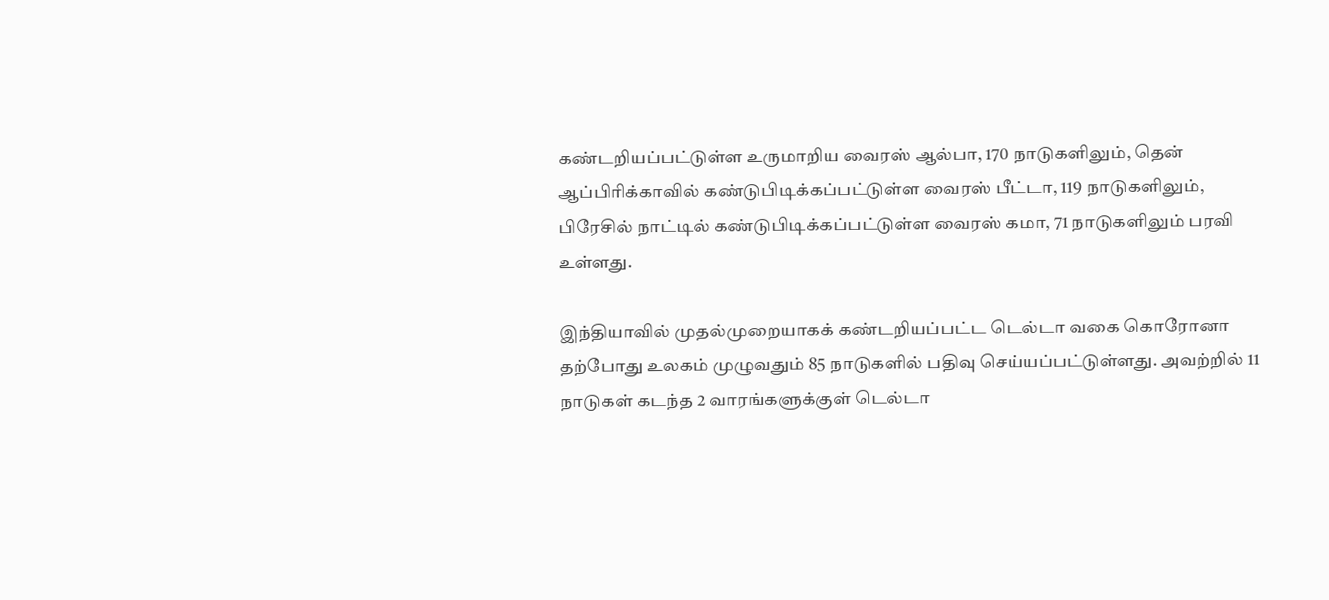கண்டறியப்பட்டுள்ள உருமாறிய வைரஸ் ஆல்பா, 170 நாடுகளிலும், தென் ஆப்பிரிக்காவில் கண்டுபிடிக்கப்பட்டுள்ள வைரஸ் பீட்டா, 119 நாடுகளிலும், பிரேசில் நாட்டில் கண்டுபிடிக்கப்பட்டுள்ள வைரஸ் கமா, 71 நாடுகளிலும் பரவி உள்ளது.

இந்தியாவில் முதல்முறையாகக் கண்டறியப்பட்ட டெல்டா வகை கொரோனா தற்போது உலகம் முழுவதும் 85 நாடுகளில் பதிவு செய்யப்பட்டுள்ளது. அவற்றில் 11 நாடுகள் கடந்த 2 வாரங்களுக்குள் டெல்டா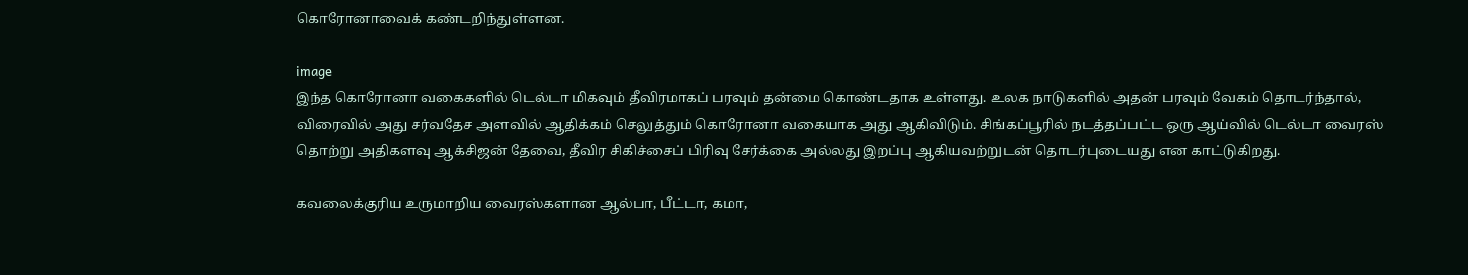கொரோனாவைக் கண்டறிந்துள்ளன.

image
இந்த கொரோனா வகைகளில் டெல்டா மிகவும் தீவிரமாகப் பரவும் தன்மை கொண்டதாக உள்ளது. உலக நாடுகளில் அதன் பரவும் வேகம் தொடர்ந்தால், விரைவில் அது சர்வதேச அளவில் ஆதிக்கம் செலுத்தும் கொரோனா வகையாக அது ஆகிவிடும். சிங்கப்பூரில் நடத்தப்பட்ட ஒரு ஆய்வில் டெல்டா வைரஸ் தொற்று அதிகளவு ஆக்சிஜன் தேவை, தீவிர சிகிச்சைப் பிரிவு சேர்க்கை அல்லது இறப்பு ஆகியவற்றுடன் தொடர்புடையது என காட்டுகிறது.

கவலைக்குரிய உருமாறிய வைரஸ்களான ஆல்பா, பீட்டா, கமா,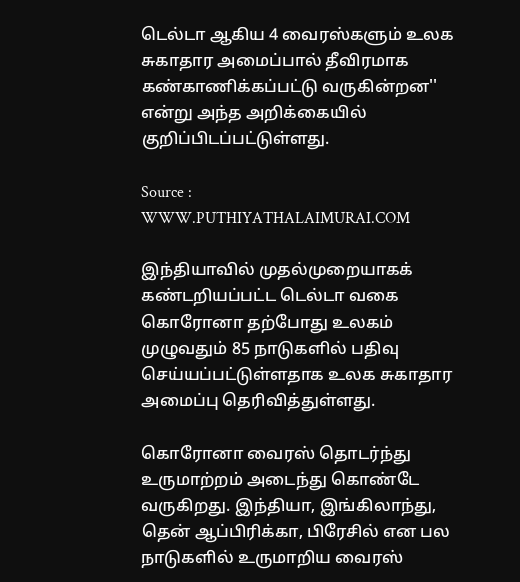டெல்டா ஆகிய 4 வைரஸ்களும் உலக சுகாதார அமைப்பால் தீவிரமாக கண்காணிக்கப்பட்டு வருகின்றன'' என்று அந்த அறிக்கையில் குறிப்பிடப்பட்டுள்ளது.

Source : WWW.PUTHIYATHALAIMURAI.COM

இந்தியாவில் முதல்முறையாகக் கண்டறியப்பட்ட டெல்டா வகை கொரோனா தற்போது உலகம் முழுவதும் 85 நாடுகளில் பதிவு செய்யப்பட்டுள்ளதாக உலக சுகாதார அமைப்பு தெரிவித்துள்ளது.

கொரோனா வைரஸ் தொடர்ந்து உருமாற்றம் அடைந்து கொண்டே வருகிறது. இந்தியா, இங்கிலாந்து, தென் ஆப்பிரிக்கா, பிரேசில் என பல நாடுகளில் உருமாறிய வைரஸ்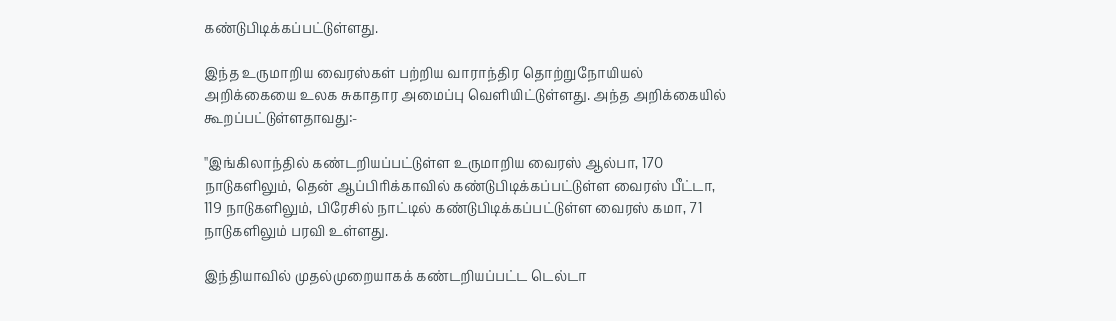கண்டுபிடிக்கப்பட்டுள்ளது.

இந்த உருமாறிய வைரஸ்கள் பற்றிய வாராந்திர தொற்றுநோயியல் அறிக்கையை உலக சுகாதார அமைப்பு வெளியிட்டுள்ளது. அந்த அறிக்கையில் கூறப்பட்டுள்ளதாவது:-

''இங்கிலாந்தில் கண்டறியப்பட்டுள்ள உருமாறிய வைரஸ் ஆல்பா, 170 நாடுகளிலும், தென் ஆப்பிரிக்காவில் கண்டுபிடிக்கப்பட்டுள்ள வைரஸ் பீட்டா, 119 நாடுகளிலும், பிரேசில் நாட்டில் கண்டுபிடிக்கப்பட்டுள்ள வைரஸ் கமா, 71 நாடுகளிலும் பரவி உள்ளது.

இந்தியாவில் முதல்முறையாகக் கண்டறியப்பட்ட டெல்டா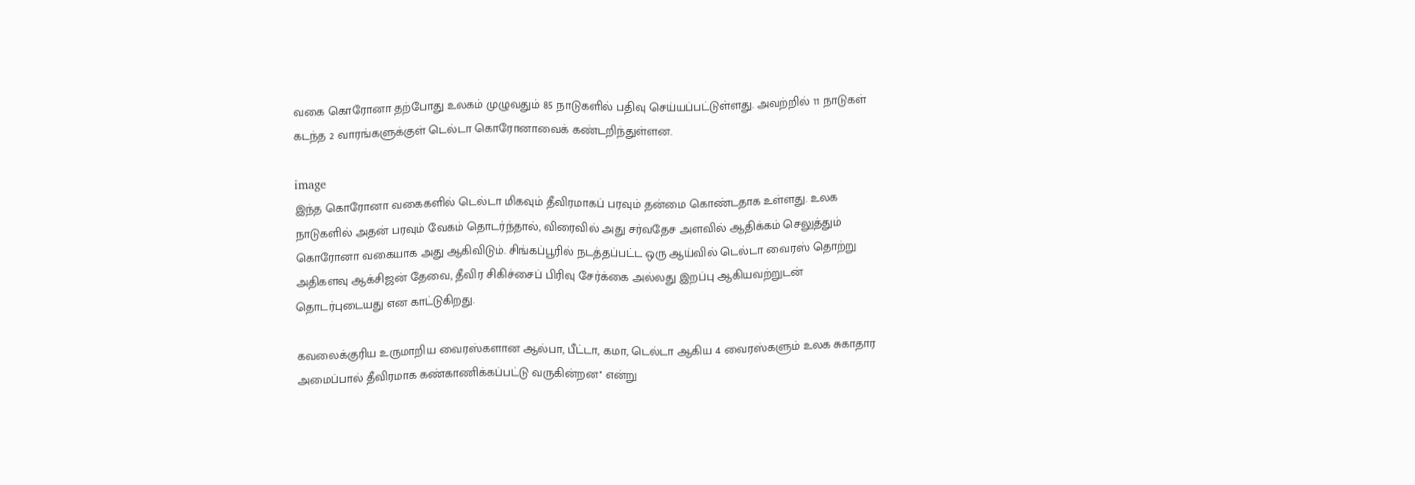வகை கொரோனா தற்போது உலகம் முழுவதும் 85 நாடுகளில் பதிவு செய்யப்பட்டுள்ளது. அவற்றில் 11 நாடுகள் கடந்த 2 வாரங்களுக்குள் டெல்டா கொரோனாவைக் கண்டறிந்துள்ளன.

image
இந்த கொரோனா வகைகளில் டெல்டா மிகவும் தீவிரமாகப் பரவும் தன்மை கொண்டதாக உள்ளது. உலக நாடுகளில் அதன் பரவும் வேகம் தொடர்ந்தால், விரைவில் அது சர்வதேச அளவில் ஆதிக்கம் செலுத்தும் கொரோனா வகையாக அது ஆகிவிடும். சிங்கப்பூரில் நடத்தப்பட்ட ஒரு ஆய்வில் டெல்டா வைரஸ் தொற்று அதிகளவு ஆக்சிஜன் தேவை, தீவிர சிகிச்சைப் பிரிவு சேர்க்கை அல்லது இறப்பு ஆகியவற்றுடன் தொடர்புடையது என காட்டுகிறது.

கவலைக்குரிய உருமாறிய வைரஸ்களான ஆல்பா, பீட்டா, கமா, டெல்டா ஆகிய 4 வைரஸ்களும் உலக சுகாதார அமைப்பால் தீவிரமாக கண்காணிக்கப்பட்டு வருகின்றன'' என்று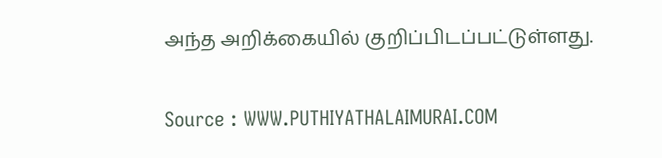அந்த அறிக்கையில் குறிப்பிடப்பட்டுள்ளது.

Source : WWW.PUTHIYATHALAIMURAI.COM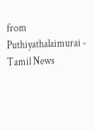from Puthiyathalaimurai - Tamil News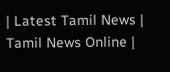| Latest Tamil News | Tamil News Online |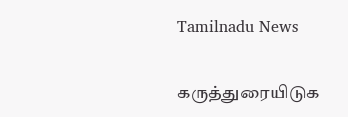Tamilnadu News

கருத்துரையிடுக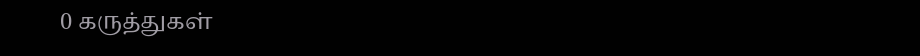0 கருத்துகள்